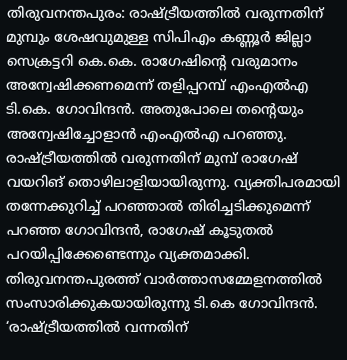തിരുവനന്തപുരം: രാഷ്ട്രീയത്തിൽ വരുന്നതിന് മുമ്പും ശേഷവുമുള്ള സിപിഎം കണ്ണൂർ ജില്ലാ സെക്രട്ടറി കെ.കെ. രാഗേഷിന്റെ വരുമാനം അന്വേഷിക്കണമെന്ന് തളിപ്പറമ്പ് എംഎൽഎ ടി.കെ. ഗോവിന്ദൻ. അതുപോലെ തന്റെയും അന്വേഷിച്ചോളാൻ എംഎൽഎ പറഞ്ഞു. രാഷ്ട്രീയത്തിൽ വരുന്നതിന് മുമ്പ് രാഗേഷ് വയറിങ് തൊഴിലാളിയായിരുന്നു. വ്യക്തിപരമായി തന്നേക്കുറിച്ച് പറഞ്ഞാൽ തിരിച്ചടിക്കുമെന്ന് പറഞ്ഞ ഗോവിന്ദൻ, രാഗേഷ് കൂടുതൽ പറയിപ്പിക്കേണ്ടെന്നും വ്യക്തമാക്കി. തിരുവനന്തപുരത്ത് വാർത്താസമ്മേളനത്തിൽ സംസാരിക്കുകയായിരുന്നു ടി.കെ ഗോവിന്ദൻ.
‘രാഷ്ട്രീയത്തിൽ വന്നതിന്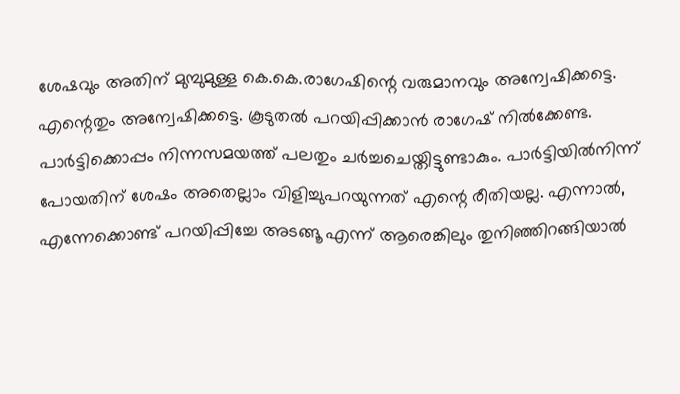ശേഷവും അതിന് മുമ്പുമുള്ള കെ.കെ.രാഗേഷിന്റെ വരുമാനവും അന്വേഷിക്കട്ടെ. എന്റെതും അന്വേഷിക്കട്ടെ. കൂടുതൽ പറയിപ്പിക്കാൻ രാഗേഷ് നിൽക്കേണ്ട. പാർട്ടിക്കൊപ്പം നിന്നസമയത്ത് പലതും ചർച്ചചെയ്തിട്ടുണ്ടാകും. പാർട്ടിയിൽനിന്ന് പോയതിന് ശേഷം അതെല്ലാം വിളിച്ചുപറയുന്നത് എന്റെ രീതിയല്ല. എന്നാൽ, എന്നേക്കൊണ്ട് പറയിപ്പിച്ചേ അടങ്ങൂ എന്ന് ആരെങ്കിലും തുനിഞ്ഞിറങ്ങിയാൽ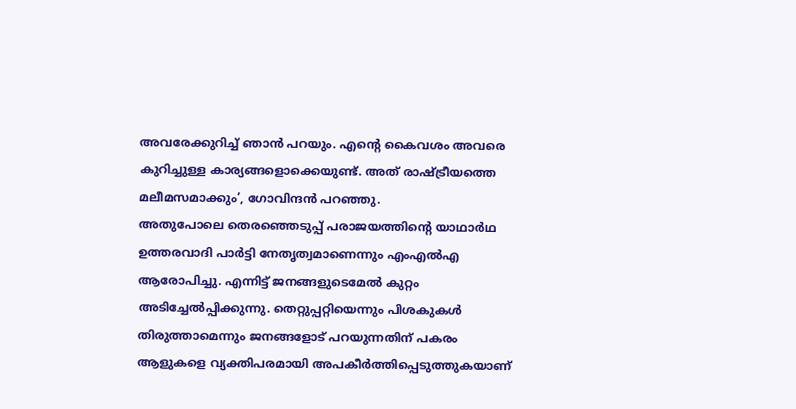അവരേക്കുറിച്ച് ഞാൻ പറയും. എന്റെ കൈവശം അവരെ കുറിച്ചുള്ള കാര്യങ്ങളൊക്കെയുണ്ട്. അത് രാഷ്ട്രീയത്തെ മലീമസമാക്കും’, ഗോവിന്ദൻ പറഞ്ഞു.
അതുപോലെ തെരഞ്ഞെടുപ്പ് പരാജയത്തിന്റെ യാഥാർഥ ഉത്തരവാദി പാർട്ടി നേതൃത്വമാണെന്നും എംഎൽഎ ആരോപിച്ചു. എന്നിട്ട് ജനങ്ങളുടെമേൽ കുറ്റം അടിച്ചേൽപ്പിക്കുന്നു. തെറ്റുപ്പറ്റിയെന്നും പിശകുകൾ തിരുത്താമെന്നും ജനങ്ങളോട് പറയുന്നതിന് പകരം ആളുകളെ വ്യക്തിപരമായി അപകീർത്തിപ്പെടുത്തുകയാണ്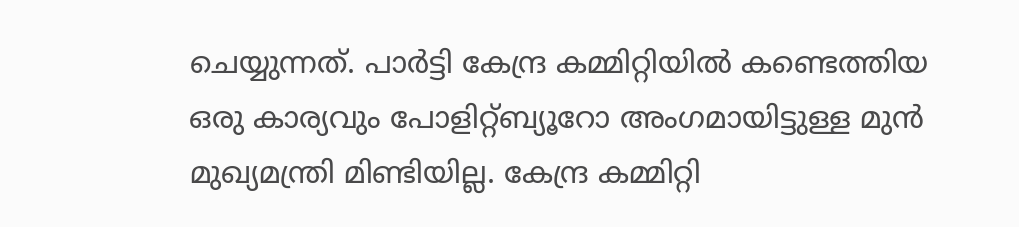ചെയ്യുന്നത്. പാർട്ടി കേന്ദ്ര കമ്മിറ്റിയിൽ കണ്ടെത്തിയ ഒരു കാര്യവും പോളിറ്റ്ബ്യൂറോ അംഗമായിട്ടുള്ള മുൻ മുഖ്യമന്ത്രി മിണ്ടിയില്ല. കേന്ദ്ര കമ്മിറ്റി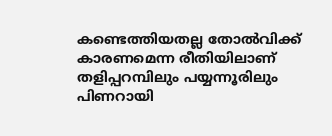കണ്ടെത്തിയതല്ല തോൽവിക്ക് കാരണമെന്ന രീതിയിലാണ് തളിപ്പറമ്പിലും പയ്യന്നൂരിലും പിണറായി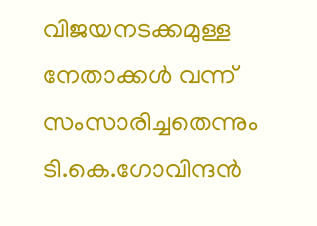വിജയനടക്കമുള്ള നേതാക്കൾ വന്ന് സംസാരിച്ചതെന്നും ടി.കെ.ഗോവിന്ദൻ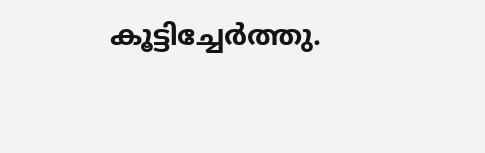കൂട്ടിച്ചേർത്തു.